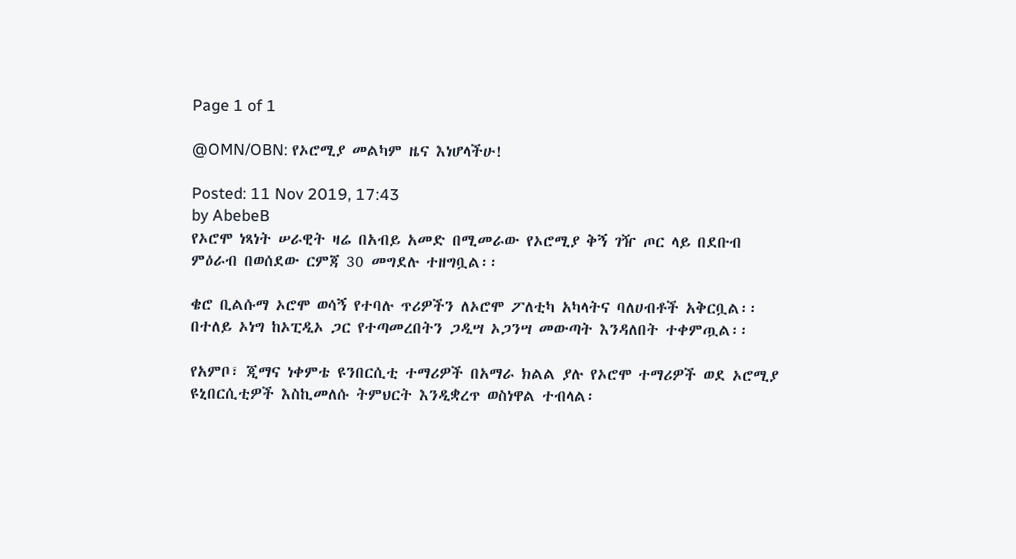Page 1 of 1

@OMN/OBN: የኦሮሚያ መልካም ዜና እነሆላችሁ!

Posted: 11 Nov 2019, 17:43
by AbebeB
የኦሮሞ ነጻነት ሠራዊት ዛሬ በአብይ አመድ በሚመራው የኦሮሚያ ቅኝ ገዥ ጦር ላይ በደቡብ ምዕራብ በወሰደው ርምጃ 30 መግደሉ ተዘግቧል፡፡

ቄሮ ቢልሱማ ኦሮሞ ወሳኝ የተባሉ ጥሪዎችን ለኦሮሞ ፖለቲካ አካላትና ባለሀብቶች አቅርቧል፡፡ በተለይ ኦነግ ከኦፒዲኦ ጋር የተጣመረበትን ጋዲሣ ኦጋንሣ መውጣት እንዳለበት ተቀምጧል፡፡

የአምቦ፣ ጂማና ነቀምቴ ዩንበርሲቲ ተማሪዎች በአማራ ክልል ያሉ የኦሮሞ ተማሪዎች ወደ ኦሮሚያ ዩኒበርሲቲዎች እስኪመለሱ ትምህርት እንዲቋረጥ ወስነዋል ተብላል፡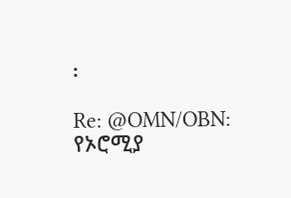፡

Re: @OMN/OBN: የኦሮሚያ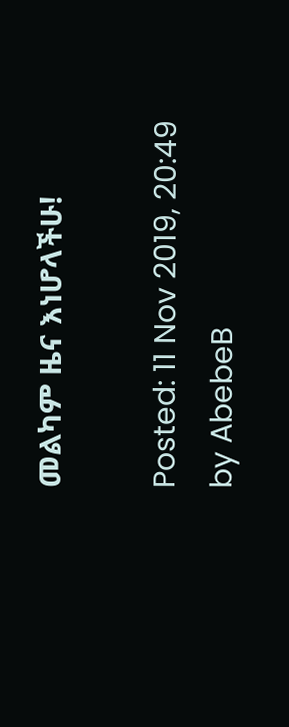መልካም ዜና እነሆላችሁ!

Posted: 11 Nov 2019, 20:49
by AbebeB